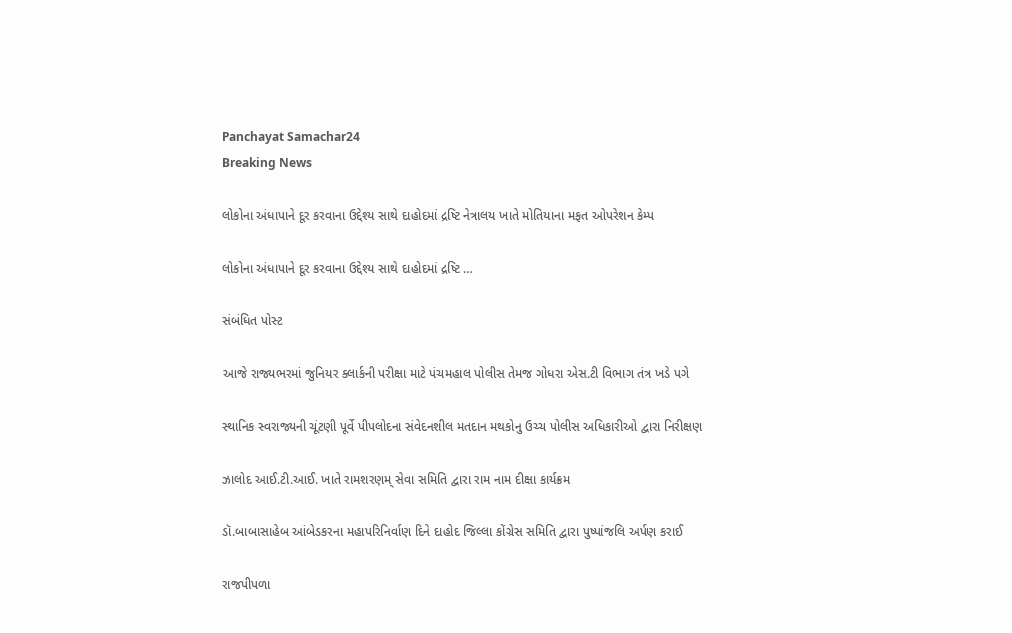Panchayat Samachar24
Breaking News

લોકોના અંધાપાને દૂર કરવાના ઉદ્દેશ્ય સાથે દાહોદમાં દ્રષ્ટિ નેત્રાલય ખાતે મોતિયાના મફત ઓપરેશન કેમ્પ

લોકોના અંધાપાને દૂર કરવાના ઉદ્દેશ્ય સાથે દાહોદમાં દ્રષ્ટિ …

સંબંધિત પોસ્ટ

આજે રાજ્યભરમાં જુનિયર ક્લાર્કની પરીક્ષા માટે પંચમહાલ પોલીસ તેમજ ગોધરા એસ.ટી વિભાગ તંત્ર ખડે પગે

સ્થાનિક સ્વરાજ્યની ચૂંટણી પૂર્વે પીપલોદના સંવેદનશીલ મતદાન મથકોનુ ઉચ્ચ પોલીસ અધિકારીઓ દ્વારા નિરીક્ષણ

ઝાલોદ આઈ.ટી.આઈ. ખાતે રામશરણમ્ સેવા સમિતિ દ્વારા રામ નામ દીક્ષા કાર્યક્રમ

ડૉ.બાબાસાહેબ આંબેડકરના મહાપરિનિર્વાણ દિને દાહોદ જિલ્લા કોંગ્રેસ સમિતિ દ્વારા પુષ્પાંજલિ અર્પણ કરાઈ

રાજપીપળા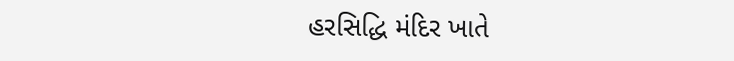હરસિદ્ધિ મંદિર ખાતે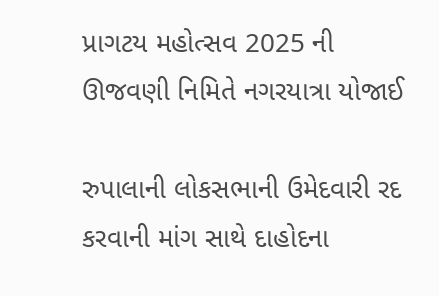પ્રાગટય મહોત્સવ 2025 ની ઊજવણી નિમિતે નગરયાત્રા યોજાઈ

રુપાલાની લોકસભાની ઉમેદવારી રદ કરવાની માંગ સાથે દાહોદના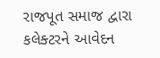રાજપૂત સમાજ દ્વારા કલેક્ટરને આવેદન